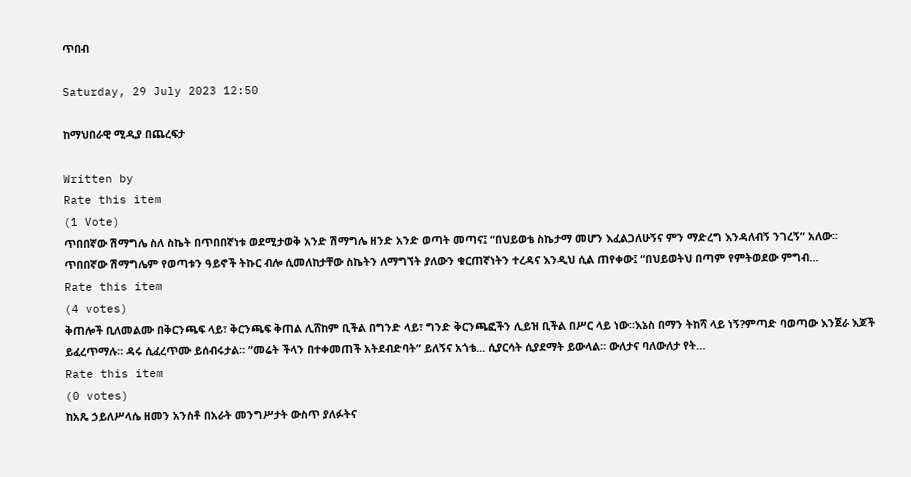ጥበብ

Saturday, 29 July 2023 12:50

ከማህበራዊ ሚዲያ በጨረፍታ

Written by
Rate this item
(1 Vote)
ጥበበኛው ሽማግሌ ስለ ስኬት በጥበበኛነቱ ወደሚታወቅ አንድ ሽማግሌ ዘንድ አንድ ወጣት መጣና፤ “በህይወቴ ስኬታማ መሆን እፈልጋለሁኝና ምን ማድረግ እንዳለብኝ ንገረኝ” አለው፡፡ ጥበበኛው ሽማግሌም የወጣቱን ዓይኖች ትኩር ብሎ ሲመለከታቸው ስኬትን ለማግኘት ያለውን ቁርጠኛነትን ተረዳና እንዲህ ሲል ጠየቀው፤ “በህይወትህ በጣም የምትወደው ምግብ…
Rate this item
(4 votes)
ቅጠሎች ቢለመልሙ በቅርንጫፍ ላይ፣ ቅርንጫፍ ቅጠል ሊሸከም ቢችል በግንድ ላይ፣ ግንድ ቅርንጫፎችን ሊይዝ ቢችል በሥር ላይ ነው።እኔስ በማን ትከሻ ላይ ነኝ?ምጣድ ባወጣው እንጀራ እጆች ይፈረጥማሉ። ዳሩ ሲፈረጥሙ ይሰብሩታል። ”መሬት ችላን በተቀመጠች አትደብድባት” ይለኝና አጎቴ... ሲያርሳት ሲያደማት ይውላል። ውለታና ባለውለታ የት…
Rate this item
(0 votes)
ከአጼ ኃይለሥላሴ ዘመን አንስቶ በአራት መንግሥታት ውስጥ ያለፉትና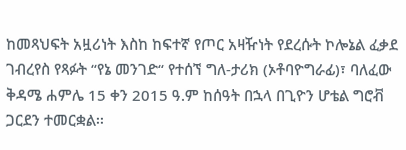ከመጻህፍት አዟሪነት እስከ ከፍተኛ የጦር አዛዥነት የደረሱት ኮሎኔል ፈቃደ ገብረየስ የጻፉት “የኔ መንገድ“ የተሰኘ ግለ-ታሪክ (ኦቶባዮግራፊ)፣ ባለፈው ቅዳሜ ሐምሌ 15 ቀን 2015 ዓ.ም ከሰዓት በኋላ በጊዮን ሆቴል ግሮቭ ጋርደን ተመርቋል፡፡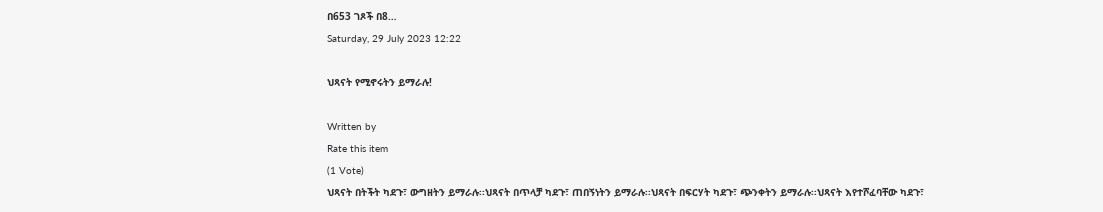በ653 ገጾች በ8…
Saturday, 29 July 2023 12:22

ህጻናት የሚኖሩትን ይማራሉ!

Written by
Rate this item
(1 Vote)
ህጻናት በትችት ካደጉ፣ ውግዘትን ይማራሉ፡፡ህጻናት በጥላቻ ካደጉ፣ ጠበኝነትን ይማራሉ፡፡ህጻናት በፍርሃት ካደጉ፣ ጭንቀትን ይማራሉ፡፡ህጻናት እየተሾፈባቸው ካደጉ፣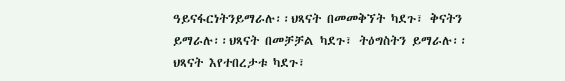ዓይናፋርነትንይማራሉ፡፡ህጻናት በመመቅኘት ካደጉ፣ ቅናትን ይማራሉ፡፡ህጻናት በመቻቻል ካደጉ፣ ትዕግስትን ይማራሉ፡፡ህጻናት እየተበረታቱ ካደጉ፣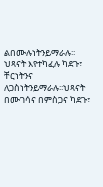ልበሙሉነትንይማራሉ፡፡ህጻናት እየተካፈሉ ካደጉ፣ ቸርነትንና ለጋስነትንይማራሉ፡፡ህጻናት በሙገሳና በምስጋና ካደጉ፣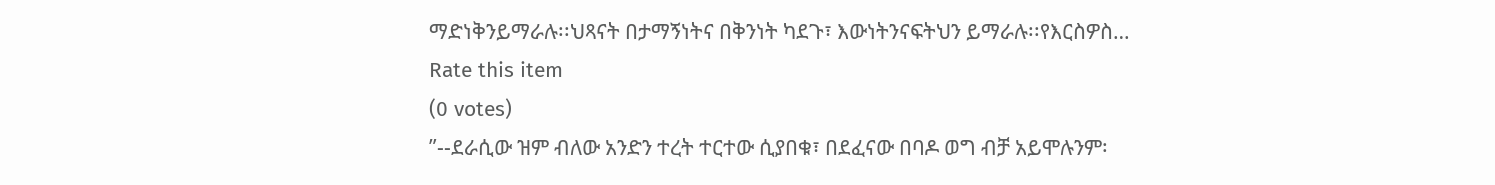ማድነቅንይማራሉ፡፡ህጻናት በታማኝነትና በቅንነት ካደጉ፣ እውነትንናፍትህን ይማራሉ፡፡የእርስዎስ…
Rate this item
(0 votes)
”--ደራሲው ዝም ብለው አንድን ተረት ተርተው ሲያበቁ፣ በደፈናው በባዶ ወግ ብቻ አይሞሉንም፡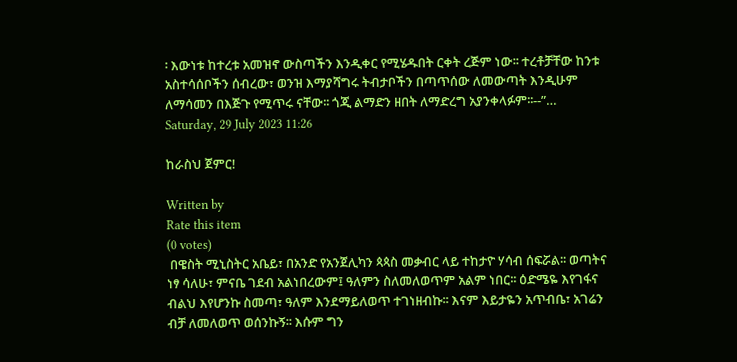፡ እውነቱ ከተረቱ አመዝኖ ውስጣችን እንዲቀር የሚሄዱበት ርቀት ረጅም ነው፡፡ ተረቶቻቸው ከንቱ አስተሳሰቦችን ሰብረው፣ ወንዝ እማያሻግሩ ትብታቦችን በጣጥሰው ለመውጣት እንዲሁም ለማሳመን በእጅጉ የሚጥሩ ናቸው፡፡ ጎጂ ልማድን ዘበት ለማድረግ አያንቀላፉም፡፡--”…
Saturday, 29 July 2023 11:26

ከራስህ ጀምር!

Written by
Rate this item
(0 votes)
 በዌስት ሚኒስትር አቤይ፣ በአንድ የአንጀሊካን ጳጳስ መቃብር ላይ ተከታዮ ሃሳብ ሰፍሯል፡፡ ወጣትና ነፃ ሳለሁ፣ ምናቤ ገደብ አልነበረውም፤ ዓለምን ስለመለወጥም አልም ነበር፡፡ ዕድሜዬ እየገፋና ብልህ እየሆንኩ ስመጣ፣ ዓለም እንደማይለወጥ ተገነዘብኩ፡፡ እናም እይታዬን አጥብቤ፣ አገሬን ብቻ ለመለወጥ ወሰንኩኝ፡፡ እሱም ግን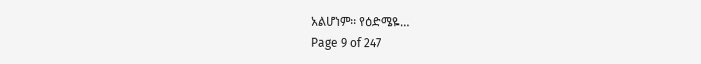አልሆነም፡፡ የዕድሜዬ…
Page 9 of 247